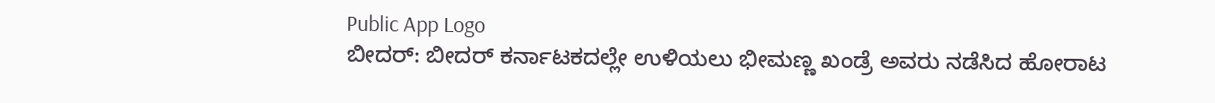Public App Logo
ಬೀದರ್: ಬೀದರ್ ಕರ್ನಾಟಕದಲ್ಲೇ ಉಳಿಯಲು ಭೀಮಣ್ಣ ಖಂಡ್ರೆ ಅವರು ‌ನಡೆಸಿದ ಹೋರಾಟ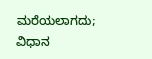ಮರೆಯಲಾಗದು; ವಿಧಾನ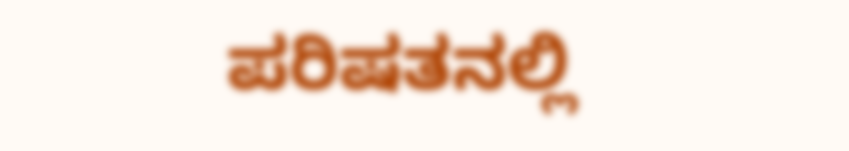ಪರಿಷತನಲ್ಲಿ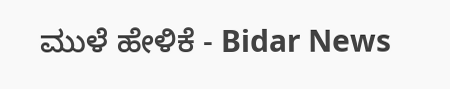ಮುಳೆ ಹೇಳಿಕೆ - Bidar News